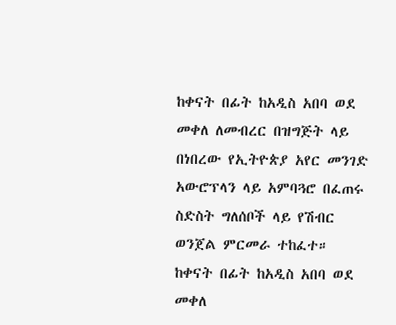ከቀናት በፊት ከአዲስ አበባ ወደ መቀለ ለመብረር በዝግጅት ላይ በነበረው የኢትዮጵያ አየር መንገድ አውሮፕላን ላይ አምባጓሮ በፈጠሩ ስድስት ግለሰቦች ላይ የሽብር ወንጀል ምርመራ ተከፈተ።
ከቀናት በፊት ከአዲስ አበባ ወደ መቀለ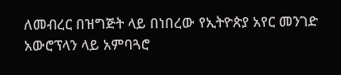ለመብረር በዝግጅት ላይ በነበረው የኢትዮጵያ አየር መንገድ አውሮፕላን ላይ አምባጓሮ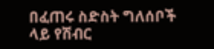በፈጠሩ ስድስት ግለሰቦች ላይ የሽብር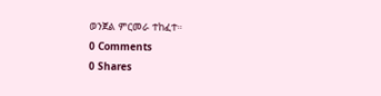ወንጀል ምርመራ ተከፈተ።
0 Comments
0 Shares